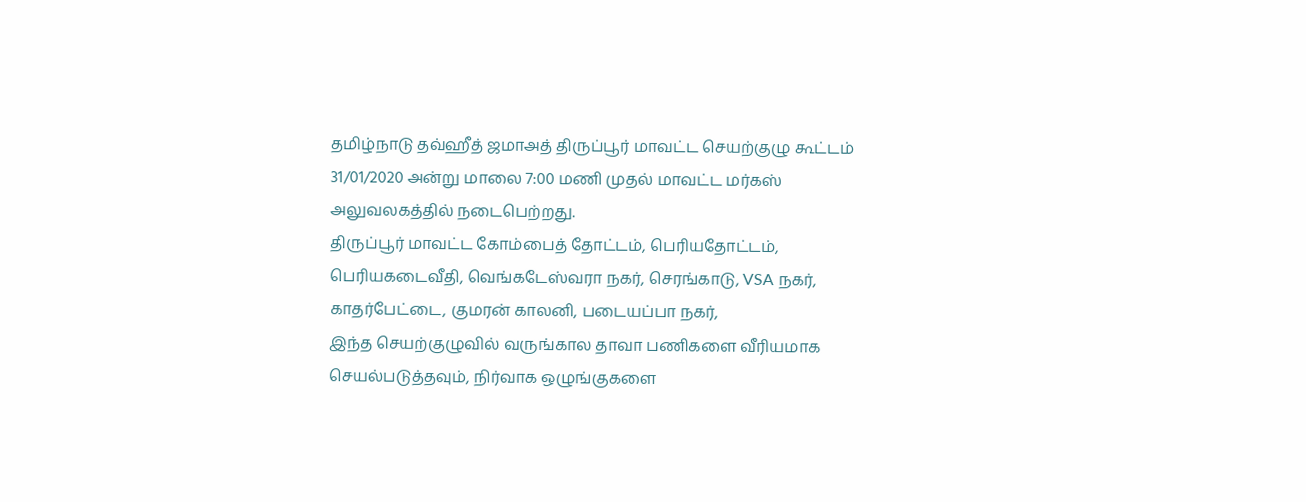தமிழ்நாடு தவ்ஹீத் ஜமாஅத் திருப்பூர் மாவட்ட செயற்குழு கூட்டம் 31/01/2020 அன்று மாலை 7:00 மணி முதல் மாவட்ட மர்கஸ் அலுவலகத்தில் நடைபெற்றது.
திருப்பூர் மாவட்ட கோம்பைத் தோட்டம், பெரியதோட்டம், பெரியகடைவீதி, வெங்கடேஸ்வரா நகர், செரங்காடு, VSA நகர், காதர்பேட்டை, குமரன் காலனி, படையப்பா நகர்,
இந்த செயற்குழுவில் வருங்கால தாவா பணிகளை வீரியமாக செயல்படுத்தவும், நிர்வாக ஒழுங்குகளை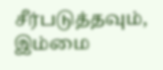சீர்படுத்தவும், இம்மை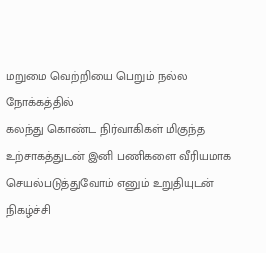மறுமை வெற்றியை பெறும் நல்ல நோக்கத்தில்
கலந்து கொண்ட நிர்வாகிகள் மிகுந்த உற்சாகத்துடன் இனி பணிகளை வீரியமாக செயல்படுத்துவோம் எனும் உறுதியுடன் நிகழ்ச்சி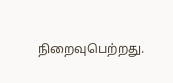நிறைவுபெற்றது.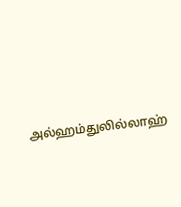அல்ஹம்துலில்லாஹ்